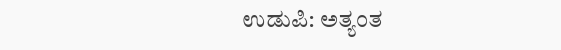ಉಡುಪಿ: ಅತ್ಯಂತ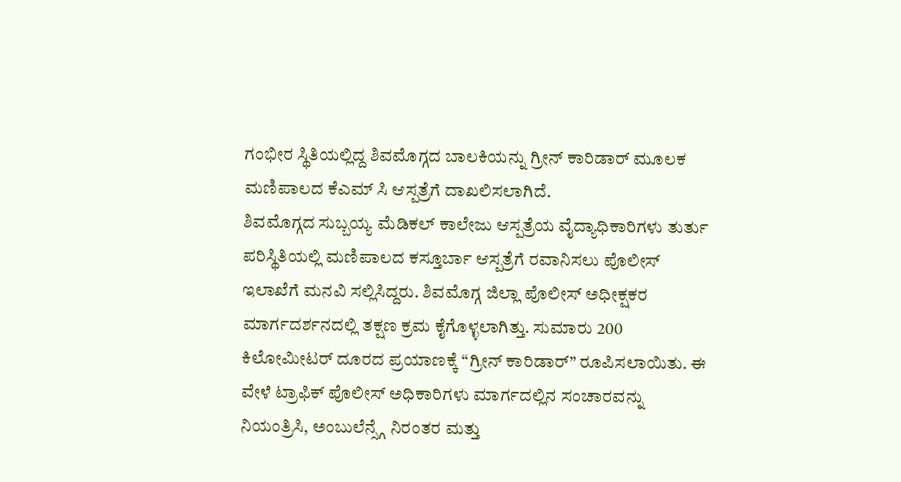ಗಂಭೀರ ಸ್ಥಿತಿಯಲ್ಲಿದ್ದ ಶಿವಮೊಗ್ಗದ ಬಾಲಕಿಯನ್ನು ಗ್ರೀನ್ ಕಾರಿಡಾರ್ ಮೂಲಕ ಮಣಿಪಾಲದ ಕೆಎಮ್ ಸಿ ಆಸ್ಪತ್ರೆಗೆ ದಾಖಲಿಸಲಾಗಿದೆ.
ಶಿವಮೊಗ್ಗದ ಸುಬ್ಬಯ್ಯ ಮೆಡಿಕಲ್ ಕಾಲೇಜು ಆಸ್ಪತ್ರೆಯ ವೈದ್ಯಾಧಿಕಾರಿಗಳು ತುರ್ತು ಪರಿಸ್ಥಿತಿಯಲ್ಲಿ ಮಣಿಪಾಲದ ಕಸ್ತೂರ್ಬಾ ಆಸ್ಪತ್ರೆಗೆ ರವಾನಿಸಲು ಪೊಲೀಸ್ ಇಲಾಖೆಗೆ ಮನವಿ ಸಲ್ಲಿಸಿದ್ದರು. ಶಿವಮೊಗ್ಗ ಜಿಲ್ಲಾ ಪೊಲೀಸ್ ಅಧೀಕ್ಷಕರ ಮಾರ್ಗದರ್ಶನದಲ್ಲಿ ತಕ್ಷಣ ಕ್ರಮ ಕೈಗೊಳ್ಳಲಾಗಿತ್ತು. ಸುಮಾರು 200 ಕಿಲೋಮೀಟರ್ ದೂರದ ಪ್ರಯಾಣಕ್ಕೆ “ಗ್ರೀನ್ ಕಾರಿಡಾರ್” ರೂಪಿಸಲಾಯಿತು. ಈ ವೇಳೆ ಟ್ರಾಫಿಕ್ ಪೊಲೀಸ್ ಅಧಿಕಾರಿಗಳು ಮಾರ್ಗದಲ್ಲಿನ ಸಂಚಾರವನ್ನು ನಿಯಂತ್ರಿಸಿ, ಅಂಬುಲೆನ್ಸ್ಗೆ ನಿರಂತರ ಮತ್ತು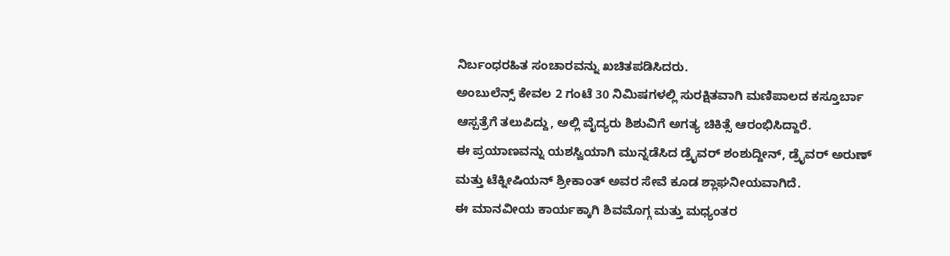ನಿರ್ಬಂಧರಹಿತ ಸಂಚಾರವನ್ನು ಖಚಿತಪಡಿಸಿದರು.
ಅಂಬುಲೆನ್ಸ್ ಕೇವಲ 2 ಗಂಟೆ 30 ನಿಮಿಷಗಳಲ್ಲಿ ಸುರಕ್ಷಿತವಾಗಿ ಮಣಿಪಾಲದ ಕಸ್ತೂರ್ಬಾ ಆಸ್ಪತ್ರೆಗೆ ತಲುಪಿದ್ದು, ಅಲ್ಲಿ ವೈದ್ಯರು ಶಿಶುವಿಗೆ ಅಗತ್ಯ ಚಿಕಿತ್ಸೆ ಆರಂಭಿಸಿದ್ದಾರೆ.
ಈ ಪ್ರಯಾಣವನ್ನು ಯಶಸ್ವಿಯಾಗಿ ಮುನ್ನಡೆಸಿದ ಡ್ರೈವರ್ ಶಂಶುದ್ದೀನ್, ಡ್ರೈವರ್ ಅರುಣ್ ಮತ್ತು ಟೆಕ್ನೀಷಿಯನ್ ಶ್ರೀಕಾಂತ್ ಅವರ ಸೇವೆ ಕೂಡ ಶ್ಲಾಘನೀಯವಾಗಿದೆ.
ಈ ಮಾನವೀಯ ಕಾರ್ಯಕ್ಕಾಗಿ ಶಿವಮೊಗ್ಗ ಮತ್ತು ಮಧ್ಯಂತರ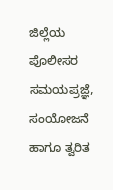ಜಿಲ್ಲೆಯ ಪೊಲೀಸರ ಸಮಯಪ್ರಜ್ಞೆ, ಸಂಯೋಜನೆ ಹಾಗೂ ತ್ವರಿತ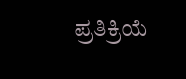ಪ್ರತಿಕ್ರಿಯೆ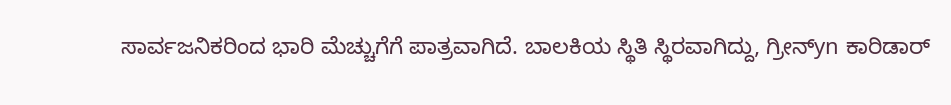ಸಾರ್ವಜನಿಕರಿಂದ ಭಾರಿ ಮೆಚ್ಚುಗೆಗೆ ಪಾತ್ರವಾಗಿದೆ. ಬಾಲಕಿಯ ಸ್ಥಿತಿ ಸ್ಥಿರವಾಗಿದ್ದು, ಗ್ರೀನ್yn ಕಾರಿಡಾರ್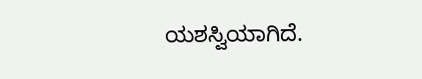ಯಶಸ್ವಿಯಾಗಿದೆ.